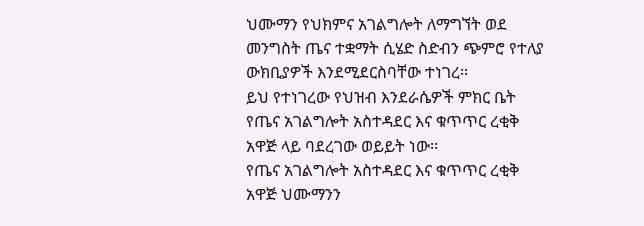ህሙማን የህክምና አገልግሎት ለማግኘት ወደ መንግስት ጤና ተቋማት ሲሄድ ስድብን ጭምሮ የተለያ ውክቢያዎች እንደሚደርስባቸው ተነገረ፡፡
ይህ የተነገረው የህዝብ እንደራሴዎች ምክር ቤት የጤና አገልግሎት አስተዳደር እና ቁጥጥር ረቂቅ አዋጅ ላይ ባደረገው ወይይት ነው፡፡
የጤና አገልግሎት አስተዳደር እና ቁጥጥር ረቂቅ አዋጅ ህሙማንን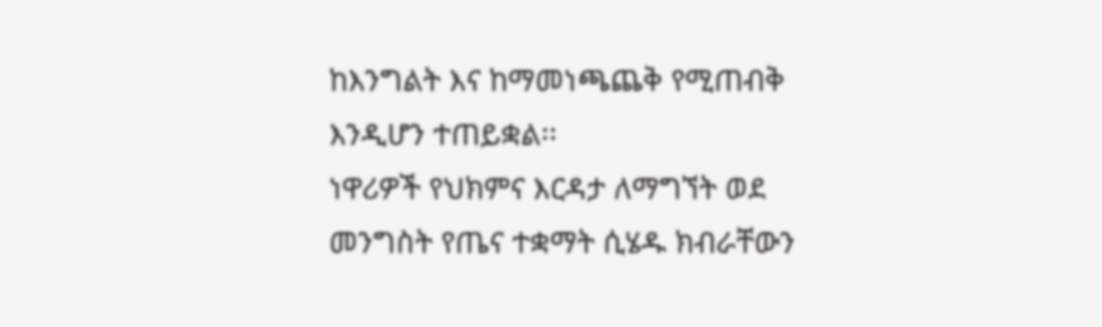ከእንግልት እና ከማመነጫጨቅ የሚጠብቅ እንዲሆን ተጠይቋል፡፡
ነዋሪዎች የህክምና እርዳታ ለማግኘት ወደ መንግስት የጤና ተቋማት ሲሄዱ ክብራቸውን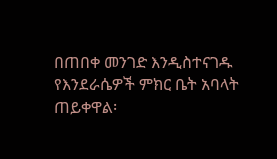በጠበቀ መንገድ እንዲስተናገዱ የእንደራሴዎች ምክር ቤት አባላት ጠይቀዋል፡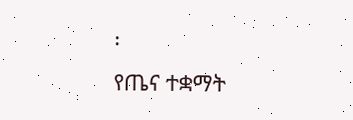፡
የጤና ተቋማት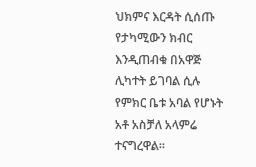ህክምና እርዳት ሲሰጡ የታካሚውን ክብር እንዲጠብቁ በአዋጅ ሊካተት ይገባል ሲሉ የምክር ቤቱ አባል የሆኑት አቶ አስቻለ አላምሬ ተናግረዋል፡፡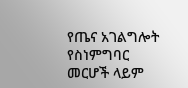የጤና አገልግሎት የስነምግባር መርሆች ላይም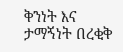ቅንነት እና ታማኝነት በረቂቅ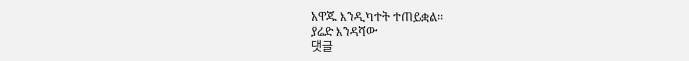አዋጁ እንዲካተት ተጠይቋል፡፡
ያሬድ እንዳሻው
댓글